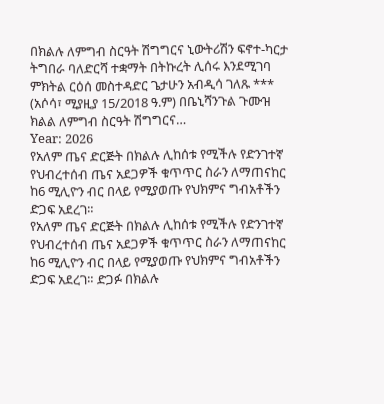በክልሉ ለምግብ ስርዓት ሽግግርና ኒውትሪሽን ፍኖተ-ካርታ ትግበራ ባለድርሻ ተቋማት በትኩረት ሊሰሩ እንደሚገባ ምክትል ርዕሰ መስተዳድር ጌታሁን አብዲሳ ገለጹ *** (አሶሳ፣ ሚያዚያ 15/2018 ዓ.ም) በቤኒሻንጉል ጉሙዝ ክልል ለምግብ ስርዓት ሽግግርና…
Year: 2026
የአለም ጤና ድርጅት በክልሉ ሊከሰቱ የሚችሉ የድንገተኛ የህብረተሰብ ጤና አደጋዎች ቁጥጥር ስራን ለማጠናከር ከ6 ሚሊዮን ብር በላይ የሚያወጡ የህክምና ግብአቶችን ድጋፍ አደረገ።
የአለም ጤና ድርጅት በክልሉ ሊከሰቱ የሚችሉ የድንገተኛ የህብረተሰብ ጤና አደጋዎች ቁጥጥር ስራን ለማጠናከር ከ6 ሚሊዮን ብር በላይ የሚያወጡ የህክምና ግብአቶችን ድጋፍ አደረገ። ድጋፉ በክልሉ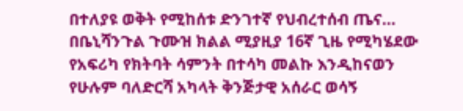በተለያዩ ወቅት የሚከሰቱ ድንገተኛ የህብረተሰብ ጤና…
በቤኒሻንጉል ጉሙዝ ክልል ሚያዚያ 16ኛ ጊዜ የሚካሄደው የአፍሪካ የክትባት ሳምንት በተሳካ መልኩ እንዲከናወን የሁሉም ባለድርሻ አካላት ቅንጅታዊ አሰራር ወሳኝ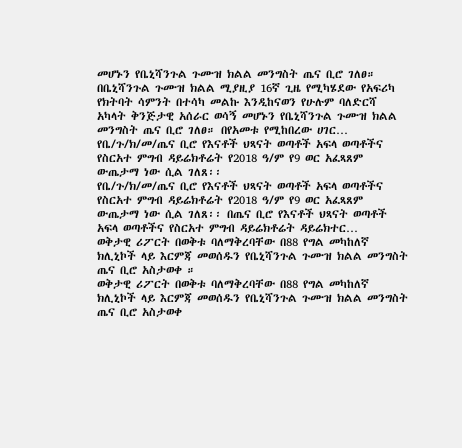መሆኑን የቤኒሻንጉል ጉሙዝ ክልል መንግስት ጤና ቢሮ ገለፀ።
በቤኒሻንጉል ጉሙዝ ክልል ሚያዚያ 16ኛ ጊዜ የሚካሄደው የአፍሪካ የክትባት ሳምንት በተሳካ መልኩ እንዲከናወን የሁሉም ባለድርሻ አካላት ቅንጅታዊ አሰራር ወሳኝ መሆኑን የቤኒሻንጉል ጉሙዝ ክልል መንግስት ጤና ቢሮ ገለፀ። በየአመቱ የሚከበረው ሀገር…
የቤ/ጉ/ክ/መ/ጤና ቢሮ የእናቶች ህጻናት ወጣቶች አፍላ ወጣቶችና የስርአተ ምግብ ዳይሬክቶሬት የ2018 ዓ/ም የ9 ወር አፈጻጸም ውጤታማ ነው ሲል ገለጸ፡፡
የቤ/ጉ/ክ/መ/ጤና ቢሮ የእናቶች ህጻናት ወጣቶች አፍላ ወጣቶችና የስርአተ ምግብ ዳይሬክቶሬት የ2018 ዓ/ም የ9 ወር አፈጻጸም ውጤታማ ነው ሲል ገለጸ፡፡ በጤና ቢሮ የእናቶች ህጻናት ወጣቶች አፍላ ወጣቶችና የስርአተ ምግብ ዳይሬክቶሬት ዳይሬክተር…
ወቅታዊ ሪፖርት በወቅቱ ባለማቅረባቸው በ88 የግል መካከለኛ ክሊኒኮች ላይ እርምጃ መወሰዱን የቤኒሻንጉል ጉሙዝ ክልል መንግስት ጤና ቢሮ አስታወቀ ።
ወቅታዊ ሪፖርት በወቅቱ ባለማቅረባቸው በ88 የግል መካከለኛ ክሊኒኮች ላይ እርምጃ መወሰዱን የቤኒሻንጉል ጉሙዝ ክልል መንግስት ጤና ቢሮ አስታወቀ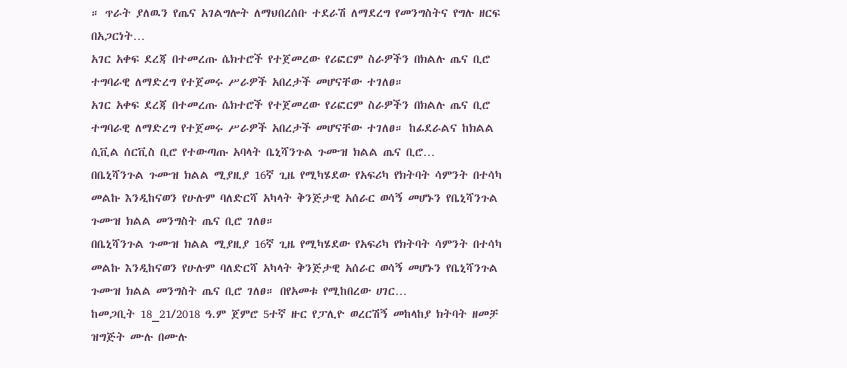። ጥራት ያለዉን የጤና አገልግሎት ለማህበረሰቡ ተደራሽ ለማደረግ የመንግስትና የግሉ ዘርፍ በአጋርነት…
አገር አቀፍ ደረጃ በተመረጡ ሴክተሮች የተጀመረው የሪፎርም ስራዎችን በክልሉ ጤና ቢሮ ተግባራዊ ለማድረግ የተጀመሩ ሥራዎች አበረታች መሆናቸው ተገለፀ።
አገር አቀፍ ደረጃ በተመረጡ ሴክተሮች የተጀመረው የሪፎርም ስራዎችን በክልሉ ጤና ቢሮ ተግባራዊ ለማድረግ የተጀመሩ ሥራዎች አበረታች መሆናቸው ተገለፀ። ከፊደራልና ከክልል ሲቪል ሰርቪስ ቢሮ የተውጣጡ አባላት ቤኒሻንጉል ጉሙዝ ክልል ጤና ቢሮ…
በቤኒሻንጉል ጉሙዝ ክልል ሚያዚያ 16ኛ ጊዜ የሚካሄደው የአፍሪካ የክትባት ሳምንት በተሳካ መልኩ እንዲከናወን የሁሉም ባለድርሻ አካላት ቅንጅታዊ አሰራር ወሳኝ መሆኑን የቤኒሻንጉል ጉሙዝ ክልል መንግስት ጤና ቢሮ ገለፀ።
በቤኒሻንጉል ጉሙዝ ክልል ሚያዚያ 16ኛ ጊዜ የሚካሄደው የአፍሪካ የክትባት ሳምንት በተሳካ መልኩ እንዲከናወን የሁሉም ባለድርሻ አካላት ቅንጅታዊ አሰራር ወሳኝ መሆኑን የቤኒሻንጉል ጉሙዝ ክልል መንግስት ጤና ቢሮ ገለፀ። በየአመቱ የሚከበረው ሀገር…
ከመጋቢት 18_21/2018 ዓ.ም ጀምሮ 5ተኛ ዙር የፓሊዮ ወረርሽኝ መከላከያ ክትባት ዘመቻ ዝግጅት ሙሉ በሙሉ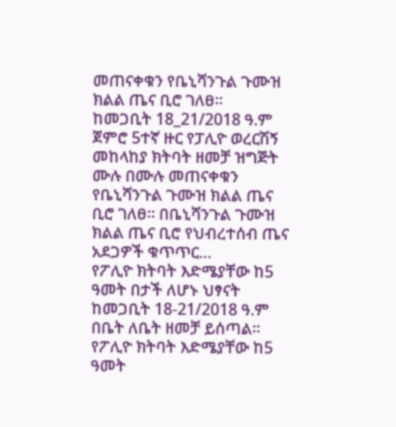መጠናቀቁን የቤኒሻንጉል ጉሙዝ ክልል ጤና ቢሮ ገለፀ።
ከመጋቢት 18_21/2018 ዓ.ም ጀምሮ 5ተኛ ዙር የፓሊዮ ወረርሽኝ መከላከያ ክትባት ዘመቻ ዝግጅት ሙሉ በሙሉ መጠናቀቁን የቤኒሻንጉል ጉሙዝ ክልል ጤና ቢሮ ገለፀ። በቤኒሻንጉል ጉሙዝ ክልል ጤና ቢሮ የህብረተሰብ ጤና አደጋዎች ቁጥጥር…
የፖሊዮ ክትባት እድሜያቸው ከ5 ዓመት በታች ለሆኑ ህፃናት ከመጋቢት 18-21/2018 ዓ.ም በቤት ለቤት ዘመቻ ይሰጣል።
የፖሊዮ ክትባት እድሜያቸው ከ5 ዓመት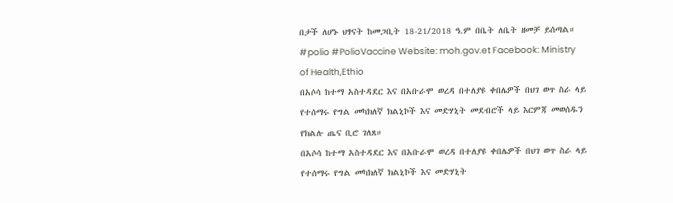በታች ለሆኑ ህፃናት ከመጋቢት 18-21/2018 ዓ.ም በቤት ለቤት ዘመቻ ይሰጣል። #polio #PolioVaccine Website: moh.gov.et Facebook: Ministry of Health,Ethio
በአሶሳ ከተማ አስተዳደር እና በአቡራሞ ወረዳ በተለያዩ ቀበሌዎች በህገ ወጥ ስራ ላይ የተሰማሩ የግል መካክለኛ ክልኒኮች እና መድሃኒት መደብሮች ላይ እርምጃ መወሰዱን የክልሉ ጤና ቢሮ ገለጸ።
በአሶሳ ከተማ አስተዳደር እና በአቡራሞ ወረዳ በተለያዩ ቀበሌዎች በህገ ወጥ ስራ ላይ የተሰማሩ የግል መካክለኛ ክልኒኮች እና መድሃኒት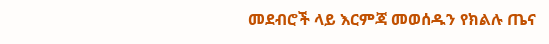መደብሮች ላይ እርምጃ መወሰዱን የክልሉ ጤና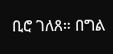ቢሮ ገለጸ። በግል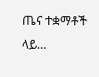ጤና ተቋማቶች ላይ…